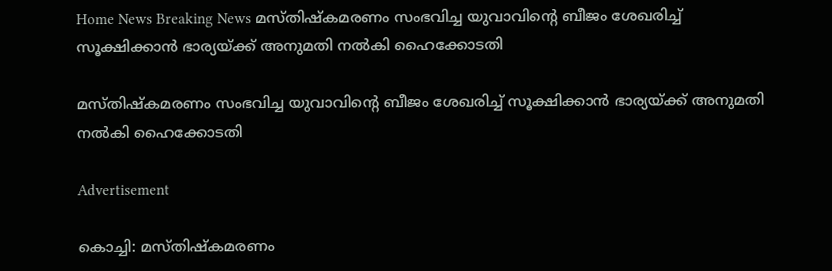Home News Breaking News മസ്തിഷ്‌കമരണം സംഭവിച്ച യുവാവിന്റെ ബീജം ശേഖരിച്ച് സൂക്ഷിക്കാന്‍ ഭാര്യയ്ക്ക് അനുമതി നല്‍കി ഹൈക്കോടതി

മസ്തിഷ്‌കമരണം സംഭവിച്ച യുവാവിന്റെ ബീജം ശേഖരിച്ച് സൂക്ഷിക്കാന്‍ ഭാര്യയ്ക്ക് അനുമതി നല്‍കി ഹൈക്കോടതി

Advertisement

കൊച്ചി: മസ്തിഷ്‌കമരണം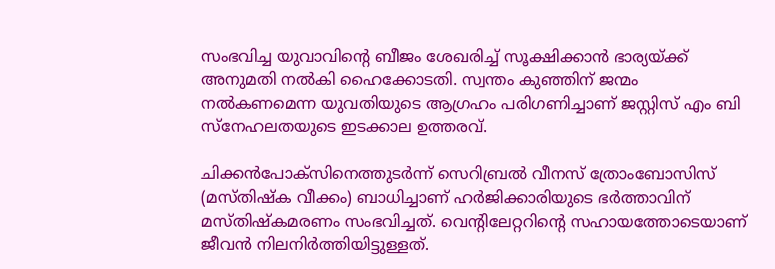സംഭവിച്ച യുവാവിന്റെ ബീജം ശേഖരിച്ച് സൂക്ഷിക്കാന്‍ ഭാര്യയ്ക്ക് അനുമതി നല്‍കി ഹൈക്കോടതി. സ്വന്തം കുഞ്ഞിന് ജന്മം നല്‍കണമെന്ന യുവതിയുടെ ആഗ്രഹം പരിഗണിച്ചാണ് ജസ്റ്റിസ് എം ബി സ്‌നേഹലതയുടെ ഇടക്കാല ഉത്തരവ്.

ചിക്കന്‍പോക്‌സിനെത്തുടര്‍ന്ന് സെറിബ്രല്‍ വീനസ് ത്രോംബോസിസ് (മസ്തിഷ്‌ക വീക്കം) ബാധിച്ചാണ് ഹര്‍ജിക്കാരിയുടെ ഭര്‍ത്താവിന് മസ്തിഷ്‌കമരണം സംഭവിച്ചത്. വെന്റിലേറ്ററിന്റെ സഹായത്തോടെയാണ് ജീവന്‍ നിലനിര്‍ത്തിയിട്ടുള്ളത്.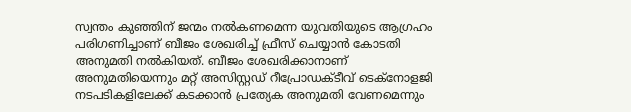സ്വന്തം കുഞ്ഞിന് ജന്മം നല്‍കണമെന്ന യുവതിയുടെ ആഗ്രഹം പരിഗണിച്ചാണ് ബീജം ശേഖരിച്ച് ഫ്രീസ് ചെയ്യാന്‍ കോടതി അനുമതി നല്‍കിയത്. ബീജം ശേഖരിക്കാനാണ് അനുമതിയെന്നും മറ്റ് അസിസ്റ്റഡ് റീപ്രോഡക്ടീവ് ടെക്‌നോളജി നടപടികളിലേക്ക് കടക്കാന്‍ പ്രത്യേക അനുമതി വേണമെന്നും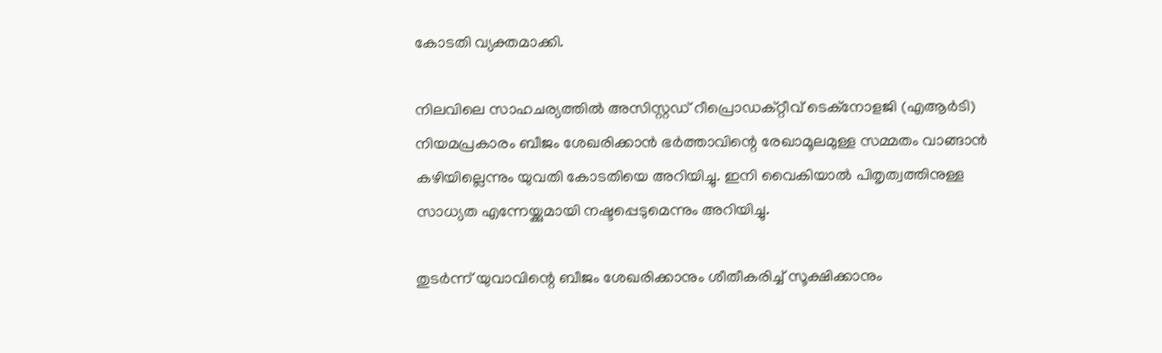കോടതി വ്യക്തമാക്കി.

നിലവിലെ സാഹചര്യത്തില്‍ അസിസ്റ്റഡ് റീപ്രൊഡക്റ്റീവ് ടെക്‌നോളജി (എആര്‍ടി) നിയമപ്രകാരം ബീജം ശേഖരിക്കാന്‍ ഭര്‍ത്താവിന്റെ രേഖാമൂലമുള്ള സമ്മതം വാങ്ങാന്‍ കഴിയില്ലെന്നും യുവതി കോടതിയെ അറിയിച്ചു. ഇനി വൈകിയാല്‍ പിതൃത്വത്തിനുള്ള സാധ്യത എന്നേയ്ക്കുമായി നഷ്ടപ്പെടുമെന്നും അറിയിച്ചു.

തുടര്‍ന്ന് യുവാവിന്റെ ബീജം ശേഖരിക്കാനും ശീതീകരിച്ച് സൂക്ഷിക്കാനും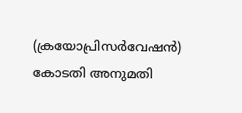(ക്രയോപ്രിസര്‍വേഷന്‍) കോടതി അനുമതി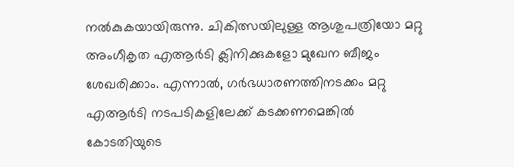നല്‍കുകയായിരുന്നു. ചികിത്സയിലുള്ള ആശുപത്രിയോ മറ്റു അംഗീകൃത എആര്‍ടി ക്ലിനിക്കുകളോ മുഖേന ബീജം ശേഖരിക്കാം. എന്നാല്‍, ഗര്‍ഭധാരണത്തിനടക്കം മറ്റു എആര്‍ടി നടപടികളിലേക്ക് കടക്കണമെങ്കില്‍ കോടതിയുടെ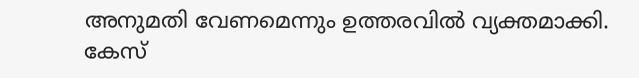അനുമതി വേണമെന്നും ഉത്തരവില്‍ വ്യക്തമാക്കി. കേസ്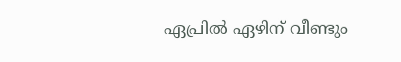ഏപ്രില്‍ ഏഴിന് വീണ്ടും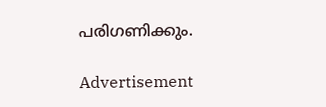പരിഗണിക്കും.

Advertisement